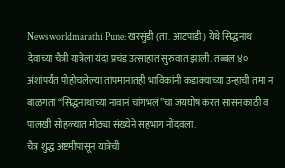Newsworldmarathi Pune: खरसुंडी (ता. आटपाडी) येथे सिद्धनाथ देवाच्या चैत्री यात्रेला यंदा प्रचंड उत्साहात सुरुवात झाली. तब्बल ४० अंशांपर्यंत पोहोचलेल्या तापमानातही भाविकांनी कडाक्याच्या उन्हाची तमा न बाळगता “सिद्धनाथाच्या नावानं चांगभलं”चा जयघोष करत सासनकाठी व पालखी सोहळ्यात मोठ्या संख्येने सहभाग नोंदवला.
चैत्र शुद्ध अष्टमीपासून यात्रेची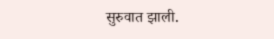सुरुवात झाली.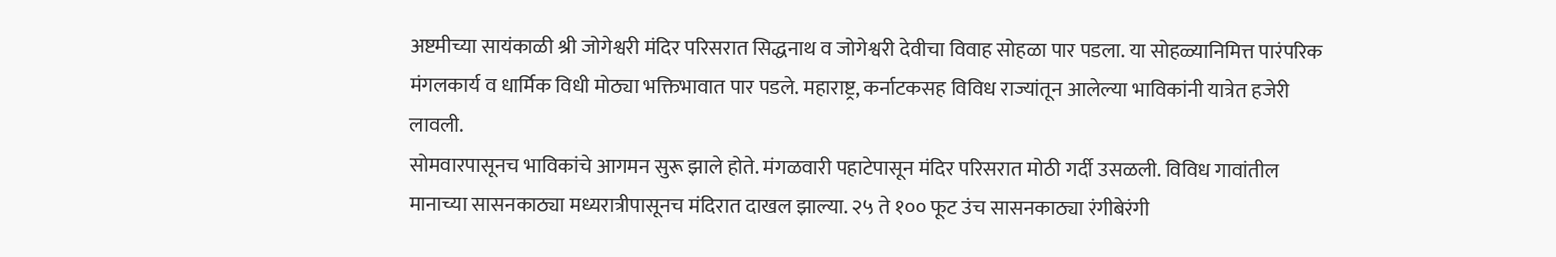अष्टमीच्या सायंकाळी श्री जोगेश्वरी मंदिर परिसरात सिद्धनाथ व जोगेश्वरी देवीचा विवाह सोहळा पार पडला. या सोहळ्यानिमित्त पारंपरिक मंगलकार्य व धार्मिक विधी मोठ्या भक्तिभावात पार पडले. महाराष्ट्र, कर्नाटकसह विविध राज्यांतून आलेल्या भाविकांनी यात्रेत हजेरी लावली.
सोमवारपासूनच भाविकांचे आगमन सुरू झाले होते. मंगळवारी पहाटेपासून मंदिर परिसरात मोठी गर्दी उसळली. विविध गावांतील मानाच्या सासनकाठ्या मध्यरात्रीपासूनच मंदिरात दाखल झाल्या. २५ ते १०० फूट उंच सासनकाठ्या रंगीबेरंगी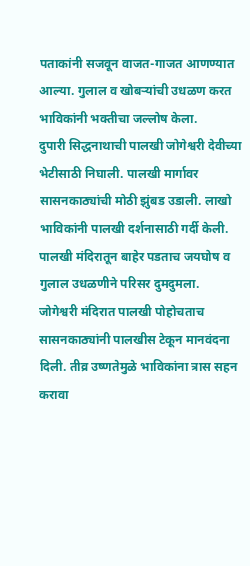पताकांनी सजवून वाजत-गाजत आणण्यात आल्या. गुलाल व खोबऱ्यांची उधळण करत भाविकांनी भक्तीचा जल्लोष केला.
दुपारी सिद्धनाथाची पालखी जोगेश्वरी देवीच्या भेटीसाठी निघाली. पालखी मार्गावर सासनकाठ्यांची मोठी झुंबड उडाली. लाखो भाविकांनी पालखी दर्शनासाठी गर्दी केली. पालखी मंदिरातून बाहेर पडताच जयघोष व गुलाल उधळणीने परिसर दुमदुमला.
जोगेश्वरी मंदिरात पालखी पोहोचताच सासनकाठ्यांनी पालखीस टेकून मानवंदना दिली. तीव्र उष्णतेमुळे भाविकांना त्रास सहन करावा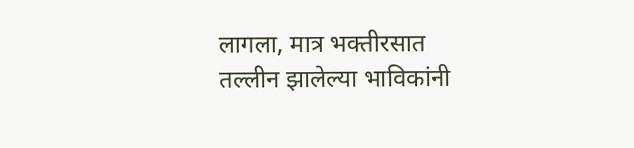लागला, मात्र भक्तीरसात तल्लीन झालेल्या भाविकांनी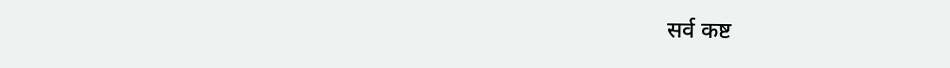सर्व कष्ट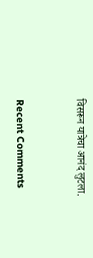विसरून यात्रेचा आनंद लुटला.



Recent Comments